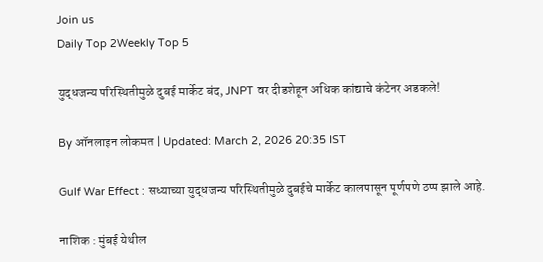Join us
Daily Top 2Weekly Top 5

युद्धजन्य परिस्थितीमुळे दुबई मार्केट बंद, JNPT वर दीडशेहून अधिक कांद्याचे कंटेनर अडकले!

By ऑनलाइन लोकमत | Updated: March 2, 2026 20:35 IST

Gulf War Effect : सध्याच्या युद्धजन्य परिस्थितीमुळे दुबईचे मार्केट कालपासून पूर्णपणे ठप्प झाले आहे.

नाशिक : मुंबई येथील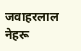जवाहरलाल नेहरू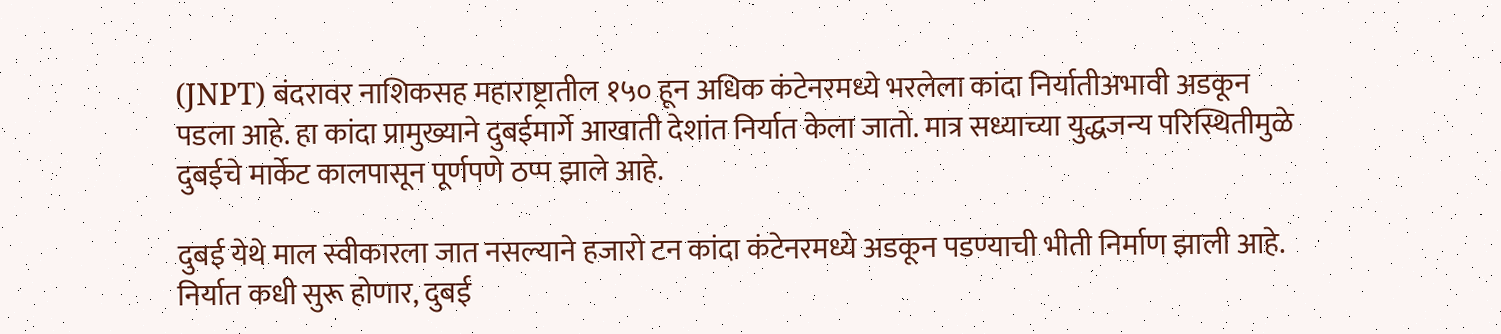(JNPT) बंदरावर नाशिकसह महाराष्ट्रातील १५० हून अधिक कंटेनरमध्ये भरलेला कांदा निर्यातीअभावी अडकून पडला आहे. हा कांदा प्रामुख्याने दुबईमार्गे आखाती देशांत निर्यात केला जातो. मात्र सध्याच्या युद्धजन्य परिस्थितीमुळे दुबईचे मार्केट कालपासून पूर्णपणे ठप्प झाले आहे.

दुबई येथे माल स्वीकारला जात नसल्याने हजारो टन कांदा कंटेनरमध्ये अडकून पडण्याची भीती निर्माण झाली आहे. निर्यात कधी सुरू होणार, दुबई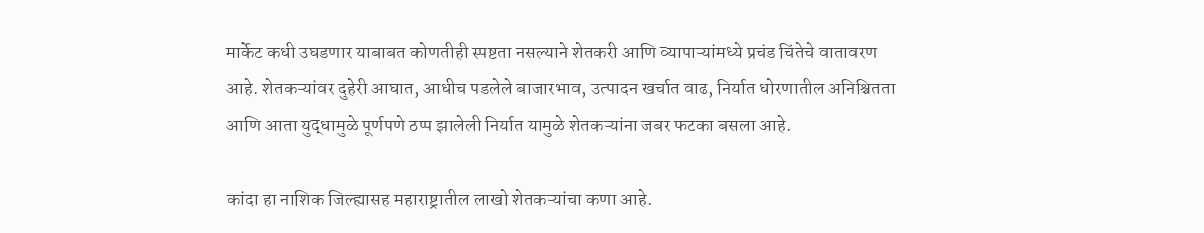मार्केट कधी उघडणार याबाबत कोणतीही स्पष्टता नसल्याने शेतकरी आणि व्यापाऱ्यांमध्ये प्रचंड चिंतेचे वातावरण आहे. शेतकऱ्यांवर दुहेरी आघात, आधीच पडलेले बाजारभाव, उत्पादन खर्चात वाढ, निर्यात धोरणातील अनिश्चितता आणि आता युद्धामुळे पूर्णपणे ठप्प झालेली निर्यात यामुळे शेतकऱ्यांना जबर फटका बसला आहे.

कांदा हा नाशिक जिल्ह्यासह महाराष्ट्रातील लाखो शेतकऱ्यांचा कणा आहे.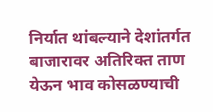निर्यात थांबल्याने देशांतर्गत बाजारावर अतिरिक्त ताण येऊन भाव कोसळण्याची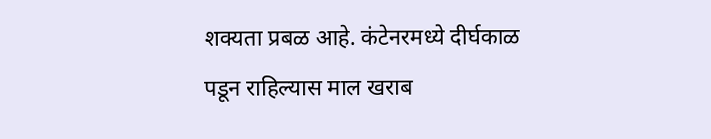शक्यता प्रबळ आहे. कंटेनरमध्ये दीर्घकाळ पडून राहिल्यास माल खराब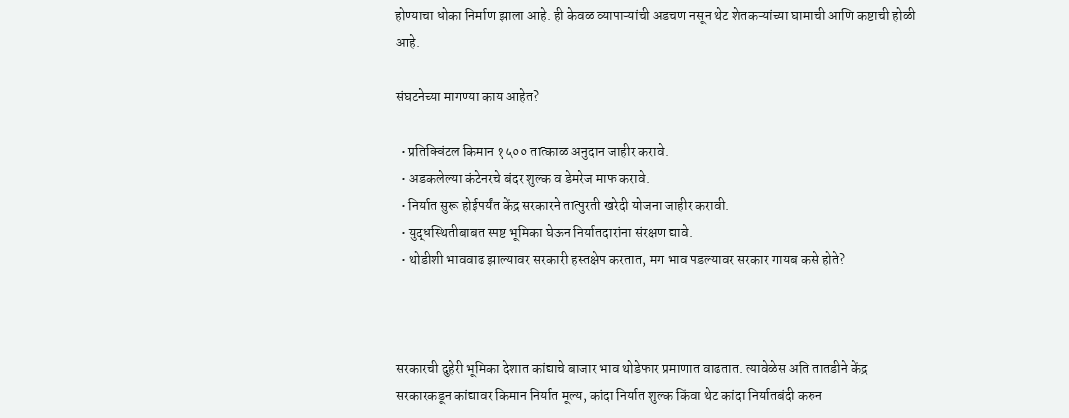होण्याचा धोका निर्माण झाला आहे. ही केवळ व्यापाऱ्यांची अडचण नसून थेट शेतकऱ्यांच्या घामाची आणि कष्टाची होळी आहे.

संघटनेच्या मागण्या काय आहेत?

  • प्रतिक्विंटल किमान १५०० तात्काळ अनुदान जाहीर करावे.
  • अडकलेल्या कंटेनरचे बंदर शुल्क व डेमरेज माफ करावे.
  • निर्यात सुरू होईपर्यंत केंद्र सरकारने तात्पुरती खरेदी योजना जाहीर करावी.
  • युद्धस्थितीबाबत स्पष्ट भूमिका घेऊन निर्यातदारांना संरक्षण द्यावे.
  • थोडीशी भाववाढ झाल्यावर सरकारी हस्तक्षेप करतात, मग भाव पडल्यावर सरकार गायब कसे होते?



सरकारची दुहेरी भूमिका देशात कांद्याचे बाजार भाव थोडेफार प्रमाणात वाढतात. त्यावेळेस अति तातडीने केंद्र सरकारकडून कांद्यावर किमान निर्यात मूल्य, कांदा निर्यात शुल्क किंवा थेट कांदा निर्यातबंदी करुन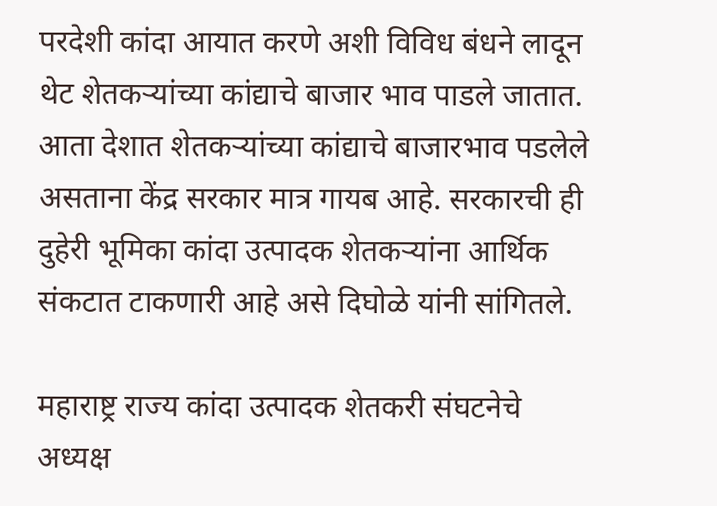परदेशी कांदा आयात करणे अशी विविध बंधने लादून थेट शेतकऱ्यांच्या कांद्याचे बाजार भाव पाडले जातात. आता देशात शेतकऱ्यांच्या कांद्याचे बाजारभाव पडलेले असताना केंद्र सरकार मात्र गायब आहे. सरकारची ही दुहेरी भूमिका कांदा उत्पादक शेतकऱ्यांना आर्थिक संकटात टाकणारी आहे असे दिघोळे यांनी सांगितले.

महाराष्ट्र राज्य कांदा उत्पादक शेतकरी संघटनेचे अध्यक्ष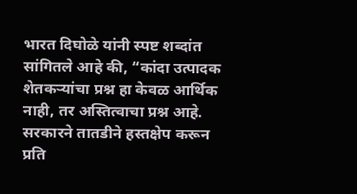भारत दिघोळे यांनी स्पष्ट शब्दांत सांगितले आहे की, “कांदा उत्पादक शेतकऱ्यांचा प्रश्न हा केवळ आर्थिक नाही, तर अस्तित्वाचा प्रश्न आहे. सरकारने तातडीने हस्तक्षेप करून प्रति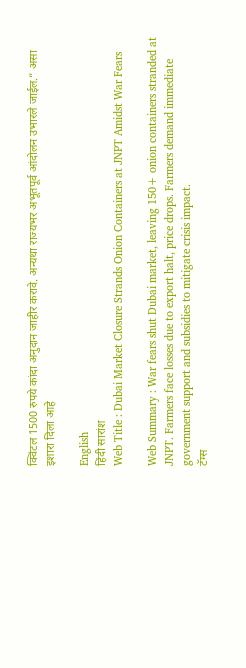क्विंटल 1500 रुपये कांदा अनुदान जाहीर करावे. अन्यथा राज्यभर अभूतपूर्व आंदोलन उभारले जाईल.” असा इशारा दिला आहे

English
हिंदी सारांश
Web Title : Dubai Market Closure Strands Onion Containers at JNPT Amidst War Fears

Web Summary : War fears shut Dubai market, leaving 150+ onion containers stranded at JNPT. Farmers face losses due to export halt, price drops. Farmers demand immediate government support and subsidies to mitigate crisis impact.
टॅग्स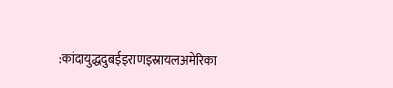:कांदायुद्धदुबईइराणइस्रायलअमेरिका